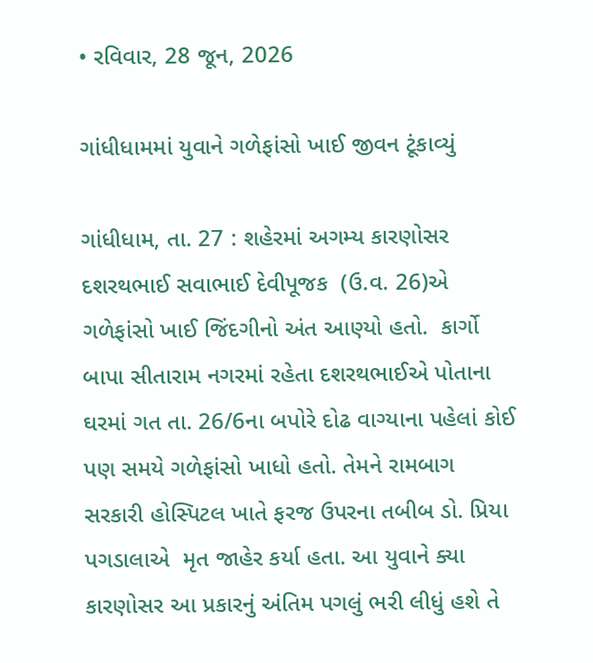• રવિવાર, 28 જૂન, 2026

ગાંધીધામમાં યુવાને ગળેફાંસો ખાઈ જીવન ટૂંકાવ્યું

ગાંધીધામ, તા. 27 : શહેરમાં અગમ્ય કારણોસર  દશરથભાઈ સવાભાઈ દેવીપૂજક  (ઉ.વ. 26)એ ગળેફાંસો ખાઈ જિંદગીનો અંત આણ્યો હતો.  કાર્ગો બાપા સીતારામ નગરમાં રહેતા દશરથભાઈએ પોતાના ઘરમાં ગત તા. 26/6ના બપોરે દોઢ વાગ્યાના પહેલાં કોઈ પણ સમયે ગળેફાંસો ખાધો હતો. તેમને રામબાગ સરકારી હોસ્પિટલ ખાતે ફરજ ઉપરના તબીબ ડો. પ્રિયા પગડાલાએ  મૃત જાહેર કર્યા હતા. આ યુવાને ક્યા કારણોસર આ પ્રકારનું અંતિમ પગલું ભરી લીધું હશે તે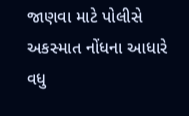જાણવા માટે પોલીસે અકસ્માત નોંધના આધારે વધુ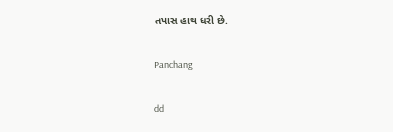તપાસ હાથ ધરી છે.

Panchang

dd